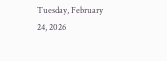Tuesday, February 24, 2026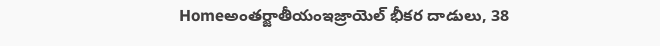Homeఅంతర్జాతీయంఇజ్రాయెల్ భీకర దాడులు, 38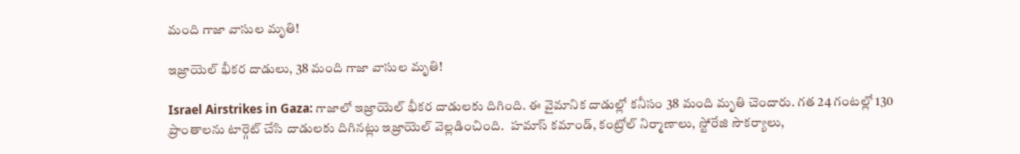మంది గాజా వాసుల మృతి!

ఇజ్రాయెల్ భీకర దాడులు, 38 మంది గాజా వాసుల మృతి!

Israel Airstrikes in Gaza: గాజాలో ఇజ్రాయెల్ భీకర దాడులకు దిగింది. ఈ వైమానిక దాడుల్లో కనీసం 38 మంది మృతి చెందారు. గత 24 గంటల్లో 130 ప్రాంతాలను టార్గెట్ చేసి దాడులకు దిగినట్లు ఇజ్రాయెల్ వెల్లడించింది.  హమాస్‌ కమాండ్‌, కంట్రోల్‌ నిర్మాణాలు, స్టోరేజి సౌకర్యాలు,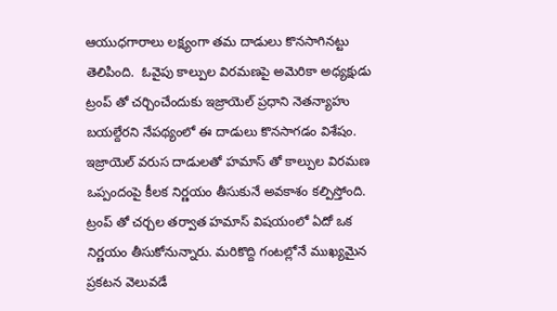ఆయుధగారాలు లక్ష్యంగా తమ దాడులు కొనసాగినట్టు తెలిపింది.  ఓవైపు కాల్పుల విరమణపై అమెరికా అధ్యక్షుడు ట్రంప్ తో చర్చించేందుకు ఇజ్రాయెల్ ప్రధాని నెతన్యాహు బయల్దేరని నేపథ్యంలో ఈ దాడులు కొనసాగడం విశేషం. ఇజ్రాయెల్ వరుస దాడులతో హమాస్ తో కాల్పుల విరమణ ఒప్పందంపై కీలక నిర్ణయం తీసుకునే అవకాశం కల్పిస్తోంది. ట్రంప్ తో చర్చల తర్వాత హమాస్ విషయంలో ఏదో ఒక నిర్ణయం తీసుకోనున్నారు. మరికొద్ది గంటల్లోనే ముఖ్యమైన ప్రకటన వెలువడే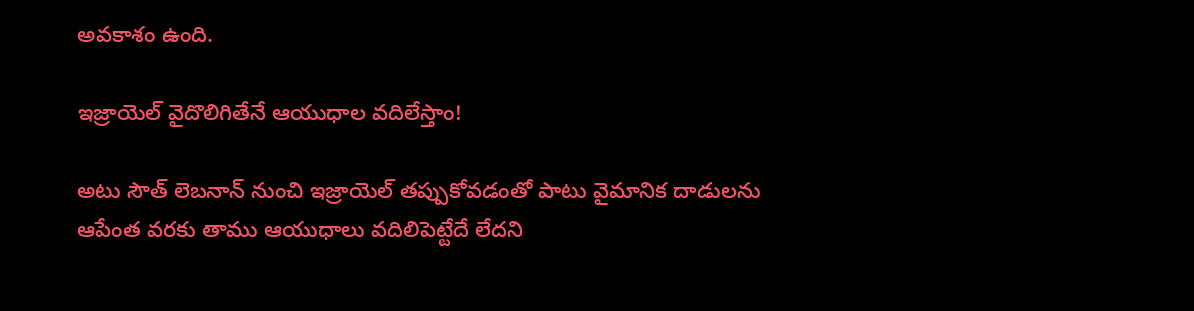అవకాశం ఉంది.

ఇజ్రాయెల్‌ వైదొలిగితేనే ఆయుధాల వదిలేస్తాం!

అటు సౌత్ లెబనాన్‌ నుంచి ఇజ్రాయెల్‌ తప్పుకోవడంతో పాటు వైమానిక దాడులను ఆపేంత వరకు తాము ఆయుధాలు వదిలిపెట్టేదే లేదని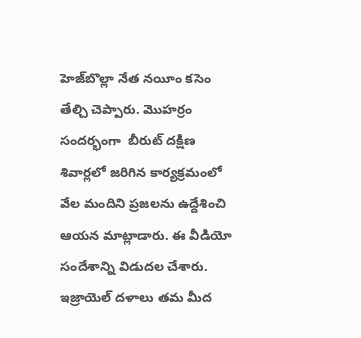హెజ్‌బొల్లా నేత నయీం కసెం తేల్చి చెప్పారు. మొహర్రం సందర్భంగా  బీరుట్‌ దక్షిణ శివార్లలో జరిగిన కార్యక్రమంలో వేల మందిని ప్రజలను ఉద్దేశించి ఆయన మాట్లాడారు. ఈ వీడియో సందేశాన్ని విడుదల చేశారు. ఇజ్రాయెల్ దళాలు తమ మీద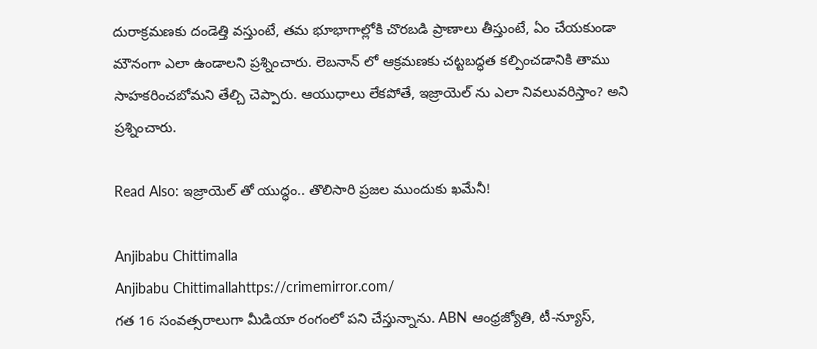దురాక్రమణకు దండెత్తి వస్తుంటే, తమ భూభాగాల్లోకి చొరబడి ప్రాణాలు తీస్తుంటే, ఏం చేయకుండా మౌనంగా ఎలా ఉండాలని ప్రశ్నించారు. లెబనాన్‌ లో ఆక్రమణకు చట్టబద్ధత కల్పించడానికి తాము సాహకరించబోమని తేల్చి చెప్పారు. ఆయుధాలు లేకపోతే, ఇజ్రాయెల్ ను ఎలా నివలువరిస్తాం? అని ప్రశ్నించారు.

Read Also: ఇజ్రాయెల్ తో యుద్ధం.. తొలిసారి ప్రజల ముందుకు ఖమేనీ!

Anjibabu Chittimalla
Anjibabu Chittimallahttps://crimemirror.com/
గత 16 సంవత్సరాలుగా మీడియా రంగంలో పని చేస్తున్నాను. ABN ఆంధ్రజ్యోతి, టీ-న్యూస్‌,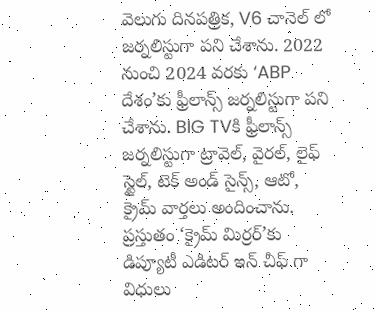వెలుగు దినపత్రిక, V6 చానెల్ లో జర్నలిస్టుగా పని చేశాను. 2022 నుంచి 2024 వరకు ‘ABP దేశం’కు ఫ్రీలాన్స్ జర్నలిస్టుగా పని చేశాను. BIG TVకి ఫ్రీలాన్స్ జర్నలిస్టుగా ట్రావెల్, వైరల్, లైఫ్ స్టైల్, టెక్ అండ్ సైన్స్, ఆటో, క్రైమ్ వార్తలు అందించాను. ప్రస్తుతం ‘క్రైమ్ మిర్రర్’కు డిప్యూటీ ఎడిటర్ ఇన్ చీఫ్ గా విధులు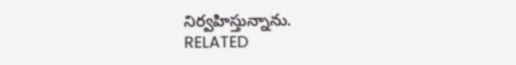నిర్వహిస్తున్నాను.
RELATED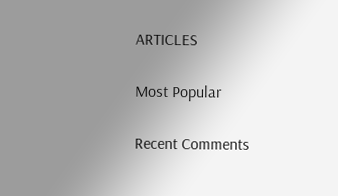ARTICLES

Most Popular

Recent Comments